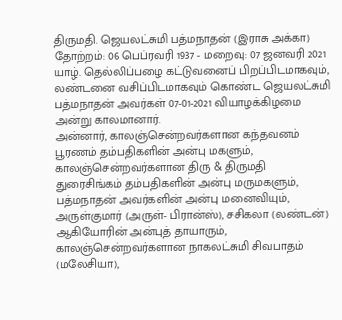திருமதி. ஜெயலட்சுமி பத்மநாதன் (இராசு அக்கா)
தோற்றம்: 06 பெப்ரவரி 1937 - மறைவு: 07 ஜனவரி 2021
யாழ். தெல்லிப்பழை கட்டுவனைப் பிறப்பிடமாகவும், லண்டனை வசிப்பிடமாகவும் கொண்ட ஜெயலட்சுமி பத்மநாதன் அவர்கள் 07-01-2021 வியாழக்கிழமை அன்று காலமானார்.
அன்னார், காலஞ்சென்றவர்களான கந்தவனம் பூரணம் தம்பதிகளின் அன்பு மகளும்,
காலஞ்சென்றவர்களான திரு & திருமதி துரைசிங்கம் தம்பதிகளின் அன்பு மருமகளும்,
பத்மநாதன் அவர்களின் அன்பு மனைவியும்,
அருள்குமார் (அருள்- பிரான்ஸ்), சசிகலா (லண்டன்) ஆகியோரின் அன்புத் தாயாரும்,
காலஞ்சென்றவர்களான நாகலட்சுமி சிவபாதம் (மலேசியா),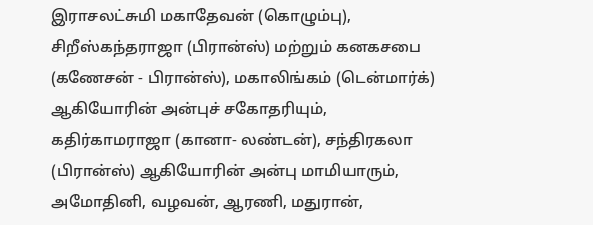இராசலட்சுமி மகாதேவன் (கொழும்பு), சிறீஸ்கந்தராஜா (பிரான்ஸ்) மற்றும் கனகசபை (கணேசன் - பிரான்ஸ்), மகாலிங்கம் (டென்மார்க்) ஆகியோரின் அன்புச் சகோதரியும்,
கதிர்காமராஜா (கானா- லண்டன்), சந்திரகலா (பிரான்ஸ்) ஆகியோரின் அன்பு மாமியாரும்,
அமோதினி, வழவன், ஆரணி, மதுரான்,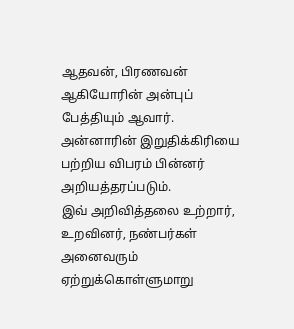ஆதவன், பிரணவன் ஆகியோரின் அன்புப் பேத்தியும் ஆவார்.
அன்னாரின் இறுதிக்கிரியை பற்றிய விபரம் பின்னர் அறியத்தரப்படும்.
இவ் அறிவித்தலை உற்றார், உறவினர், நண்பர்கள் அனைவரும் ஏற்றுக்கொள்ளுமாறு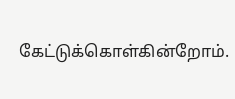கேட்டுக்கொள்கின்றோம்.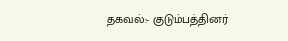தகவல்:- குடும்பத்தினர்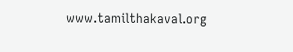www.tamilthakaval.org